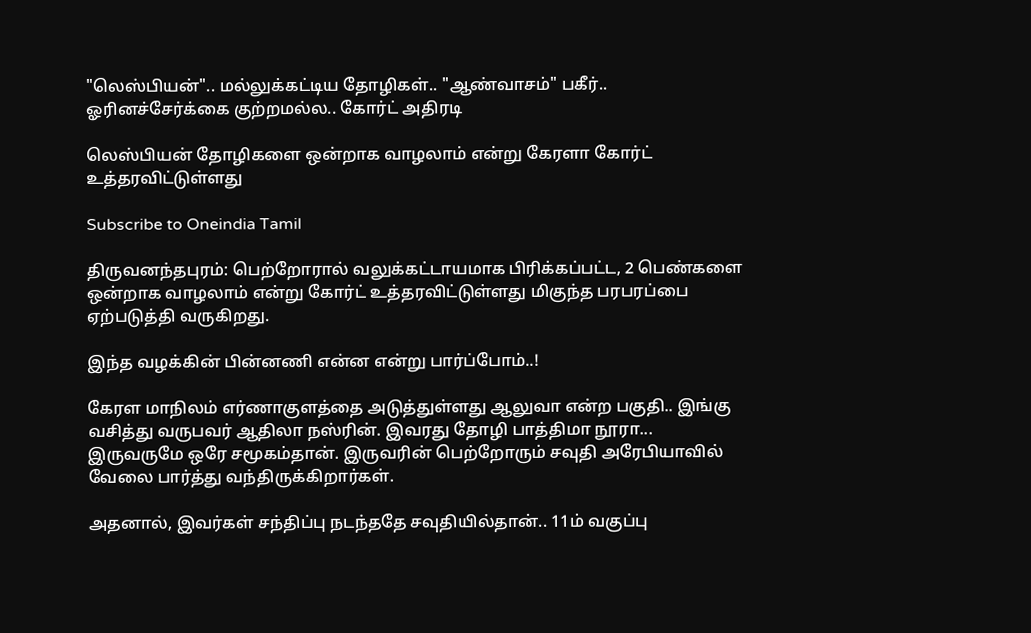"லெஸ்பியன்".. மல்லுக்கட்டிய தோழிகள்.. "ஆண்வாசம்" பகீர்.. ஓரினச்சேர்க்கை குற்றமல்ல.. கோர்ட் அதிரடி

லெஸ்பியன் தோழிகளை ஒன்றாக வாழலாம் என்று கேரளா கோர்ட் உத்தரவிட்டுள்ளது

Subscribe to Oneindia Tamil

திருவனந்தபுரம்: பெற்றோரால் வலுக்கட்டாயமாக பிரிக்கப்பட்ட, 2 பெண்களை ஒன்றாக வாழலாம் என்று கோர்ட் உத்தரவிட்டுள்ளது மிகுந்த பரபரப்பை ஏற்படுத்தி வருகிறது.

இந்த வழக்கின் பின்னணி என்ன என்று பார்ப்போம்..!

கேரள மாநிலம் எர்ணாகுளத்தை அடுத்துள்ளது ஆலுவா என்ற பகுதி.. இங்கு வசித்து வருபவர் ஆதிலா நஸ்ரின். இவரது தோழி பாத்திமா நூரா... இருவருமே ஒரே சமூகம்தான். இருவரின் பெற்றோரும் சவுதி அரேபியாவில் வேலை பார்த்து வந்திருக்கிறார்கள்.

அதனால், இவர்கள் சந்திப்பு நடந்ததே சவுதியில்தான்.. 11ம் வகுப்பு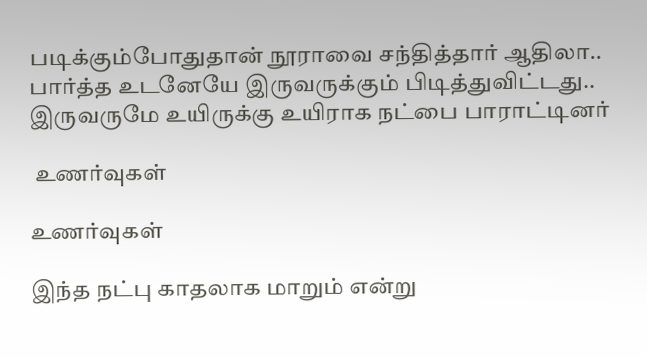படிக்கும்போதுதான் நூராவை சந்தித்தார் ஆதிலா.. பார்த்த உடனேயே இருவருக்கும் பிடித்துவிட்டது.. இருவருமே உயிருக்கு உயிராக நட்பை பாராட்டினர்

 உணர்வுகள்

உணர்வுகள்

இந்த நட்பு காதலாக மாறும் என்று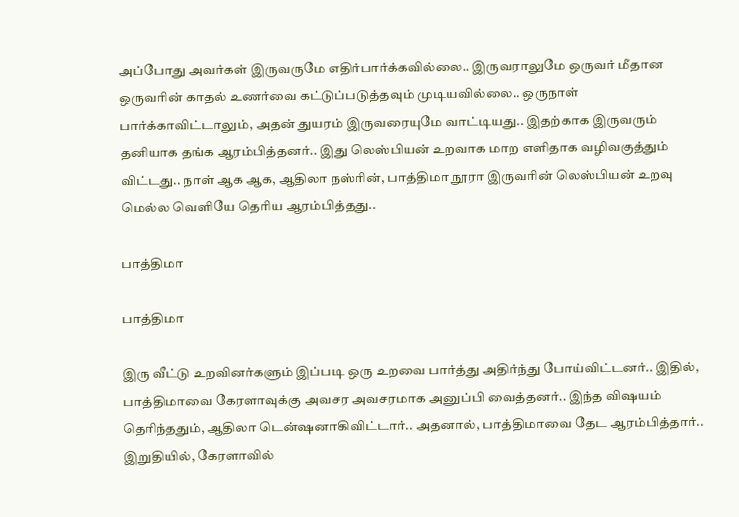அப்போது அவர்கள் இருவருமே எதிர்பார்க்கவில்லை.. இருவராலுமே ஒருவர் மீதான ஒருவரின் காதல் உணர்வை கட்டுப்படுத்தவும் முடியவில்லை.. ஒருநாள் பார்க்காவிட்டாலும், அதன் துயரம் இருவரையுமே வாட்டியது.. இதற்காக இருவரும் தனியாக தங்க ஆரம்பித்தனர்.. இது லெஸ்பியன் உறவாக மாற எளிதாக வழிவகுத்தும் விட்டது.. நாள் ஆக ஆக, ஆதிலா நஸ்ரின், பாத்திமா நூரா இருவரின் லெஸ்பியன் உறவு மெல்ல வெளியே தெரிய ஆரம்பித்தது..

பாத்திமா

பாத்திமா

இரு வீட்டு உறவினர்களும் இப்படி ஒரு உறவை பார்த்து அதிர்ந்து போய்விட்டனர்.. இதில், பாத்திமாவை கேரளாவுக்கு அவசர அவசரமாக அனுப்பி வைத்தனர்.. இந்த விஷயம் தெரிந்ததும், ஆதிலா டென்ஷனாகிவிட்டார்.. அதனால், பாத்திமாவை தேட ஆரம்பித்தார்.. இறுதியில், கேரளாவில்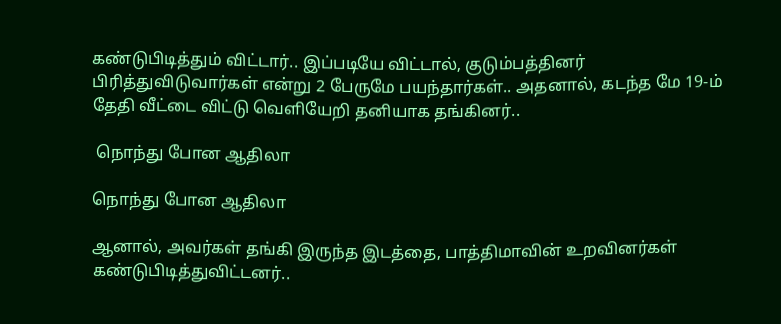கண்டுபிடித்தும் விட்டார்.. இப்படியே விட்டால், குடும்பத்தினர் பிரித்துவிடுவார்கள் என்று 2 பேருமே பயந்தார்கள்.. அதனால், கடந்த மே 19-ம் தேதி வீட்டை விட்டு வெளியேறி தனியாக தங்கினர்..

 நொந்து போன ஆதிலா

நொந்து போன ஆதிலா

ஆனால், அவர்கள் தங்கி இருந்த இடத்தை, பாத்திமாவின் உறவினர்கள் கண்டுபிடித்துவிட்டனர்..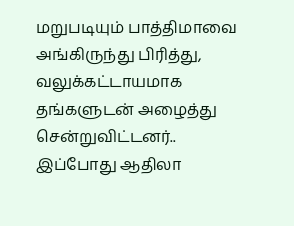மறுபடியும் பாத்திமாவை அங்கிருந்து பிரித்து, வலுக்கட்டாயமாக தங்களுடன் அழைத்து சென்றுவிட்டனர்.. இப்போது ஆதிலா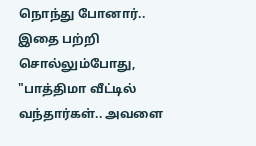நொந்து போனார்.. இதை பற்றி சொல்லும்போது, "பாத்திமா வீட்டில் வந்தார்கள்.. அவளை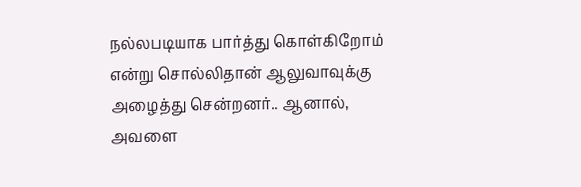நல்லபடியாக பார்த்து கொள்கிறோம் என்று சொல்லிதான் ஆலுவாவுக்கு அழைத்து சென்றனர்.. ஆனால், அவளை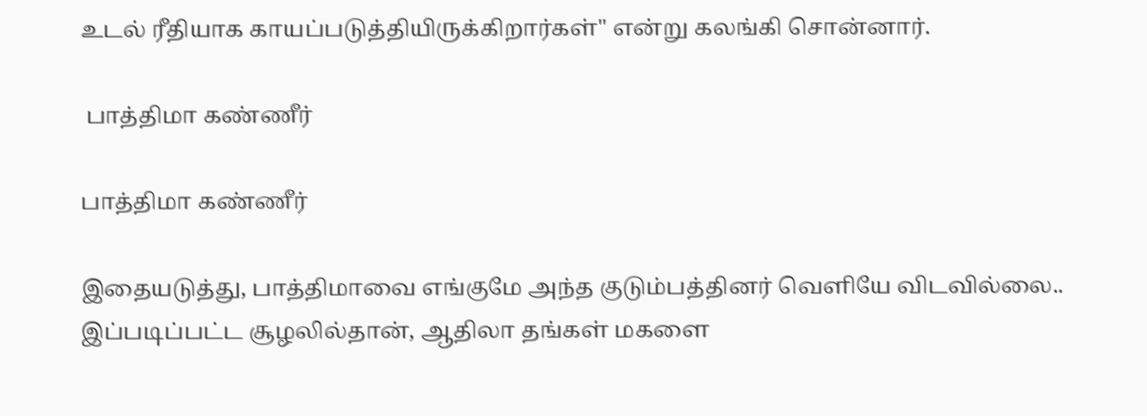உடல் ரீதியாக காயப்படுத்தியிருக்கிறார்கள்" என்று கலங்கி சொன்னார்.

 பாத்திமா கண்ணீர்

பாத்திமா கண்ணீர்

இதையடுத்து, பாத்திமாவை எங்குமே அந்த குடும்பத்தினர் வெளியே விடவில்லை.. இப்படிப்பட்ட சூழலில்தான், ஆதிலா தங்கள் மகளை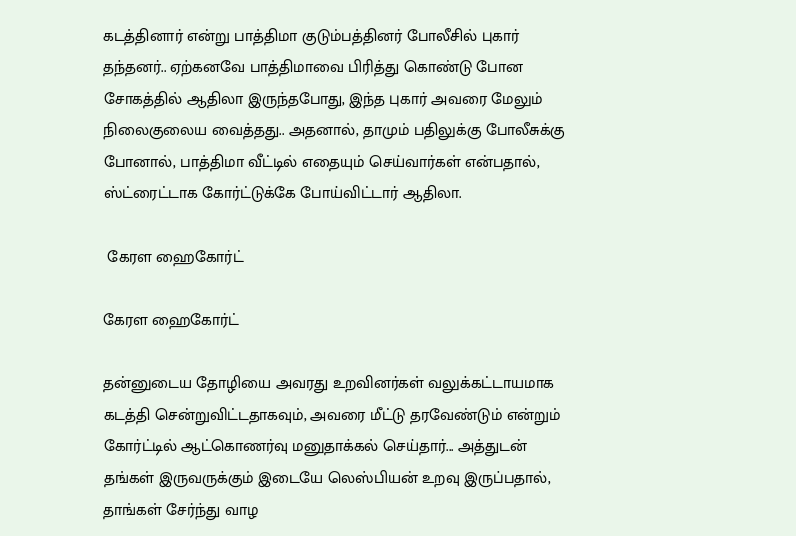கடத்தினார் என்று பாத்திமா குடும்பத்தினர் போலீசில் புகார் தந்தனர்.. ஏற்கனவே பாத்திமாவை பிரித்து கொண்டு போன சோகத்தில் ஆதிலா இருந்தபோது, இந்த புகார் அவரை மேலும் நிலைகுலைய வைத்தது.. அதனால், தாமும் பதிலுக்கு போலீசுக்கு போனால், பாத்திமா வீட்டில் எதையும் செய்வார்கள் என்பதால், ஸ்ட்ரைட்டாக கோர்ட்டுக்கே போய்விட்டார் ஆதிலா.

 கேரள ஹைகோர்ட்

கேரள ஹைகோர்ட்

தன்னுடைய தோழியை அவரது உறவினர்கள் வலுக்கட்டாயமாக கடத்தி சென்றுவிட்டதாகவும், அவரை மீட்டு தரவேண்டும் என்றும் கோர்ட்டில் ஆட்கொணர்வு மனுதாக்கல் செய்தார்... அத்துடன் தங்கள் இருவருக்கும் இடையே லெஸ்பியன் உறவு இருப்பதால், தாங்கள் சேர்ந்து வாழ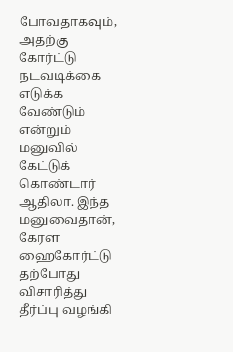போவதாகவும், அதற்கு கோர்ட்டு நடவடிக்கை எடுக்க வேண்டும் என்றும் மனுவில் கேட்டுக் கொண்டார் ஆதிலா. இந்த மனுவைதான், கேரள ஹைகோர்ட்டு தற்போது விசாரித்து தீர்ப்பு வழங்கி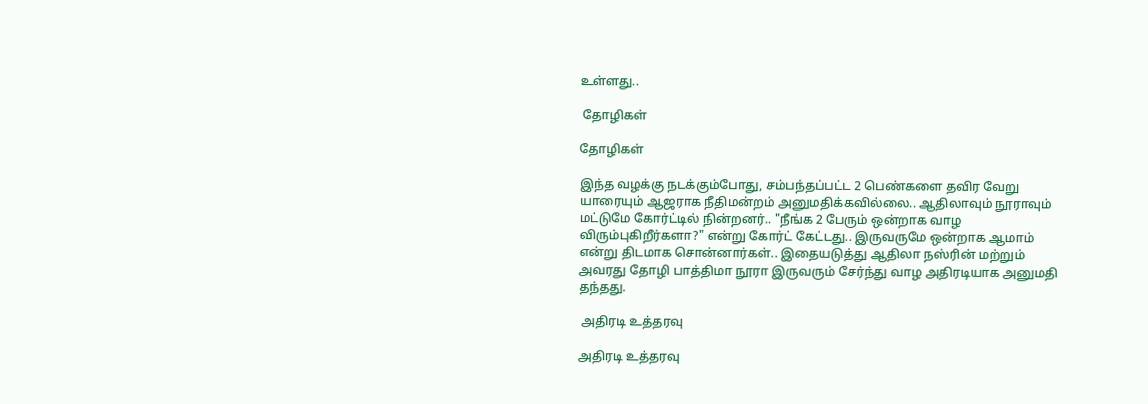உள்ளது..

 தோழிகள்

தோழிகள்

இந்த வழக்கு நடக்கும்போது, சம்பந்தப்பட்ட 2 பெண்களை தவிர வேறு யாரையும் ஆஜராக நீதிமன்றம் அனுமதிக்கவில்லை.. ஆதிலாவும் நூராவும் மட்டுமே கோர்ட்டில் நின்றனர்.. "நீங்க 2 பேரும் ஒன்றாக வாழ விரும்புகிறீர்களா?" என்று கோர்ட் கேட்டது.. இருவருமே ஒன்றாக ஆமாம் என்று திடமாக சொன்னார்கள்.. இதையடுத்து ஆதிலா நஸ்ரின் மற்றும் அவரது தோழி பாத்திமா நூரா இருவரும் சேர்ந்து வாழ அதிரடியாக அனுமதி தந்தது.

 அதிரடி உத்தரவு

அதிரடி உத்தரவு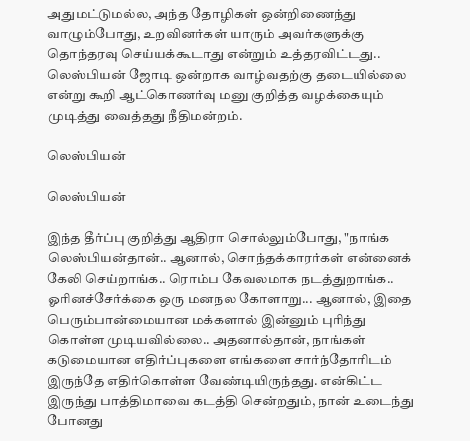அதுமட்டுமல்ல, அந்த தோழிகள் ஒன்றிணைந்து வாழும்போது, உறவினர்கள் யாரும் அவர்களுக்கு தொந்தரவு செய்யக்கூடாது என்றும் உத்தரவிட்டது.. லெஸ்பியன் ஜோடி ஒன்றாக வாழ்வதற்கு தடையில்லை என்று கூறி ஆட்கொணர்வு மனு குறித்த வழக்கையும் முடித்து வைத்தது நீதிமன்றம்.

லெஸ்பியன்

லெஸ்பியன்

இந்த தீர்ப்பு குறித்து ஆதிரா சொல்லும்போது, "நாங்க லெஸ்பியன்தான்.. ஆனால், சொந்தக்காரர்கள் என்னைக் கேலி செய்றாங்க.. ரொம்ப கேவலமாக நடத்துறாங்க.. ஓரினச்சேர்க்கை ஒரு மனநல கோளாறு... ஆனால், இதை பெரும்பான்மையான மக்களால் இன்னும் புரிந்து கொள்ள முடியவில்லை.. அதனால்தான், நாங்கள் கடுமையான எதிர்ப்புகளை எங்களை சார்ந்தோரிடம் இருந்தே எதிர்கொள்ள வேண்டியிருந்தது. என்கிட்ட இருந்து பாத்திமாவை கடத்தி சென்றதும், நான் உடைந்து போனது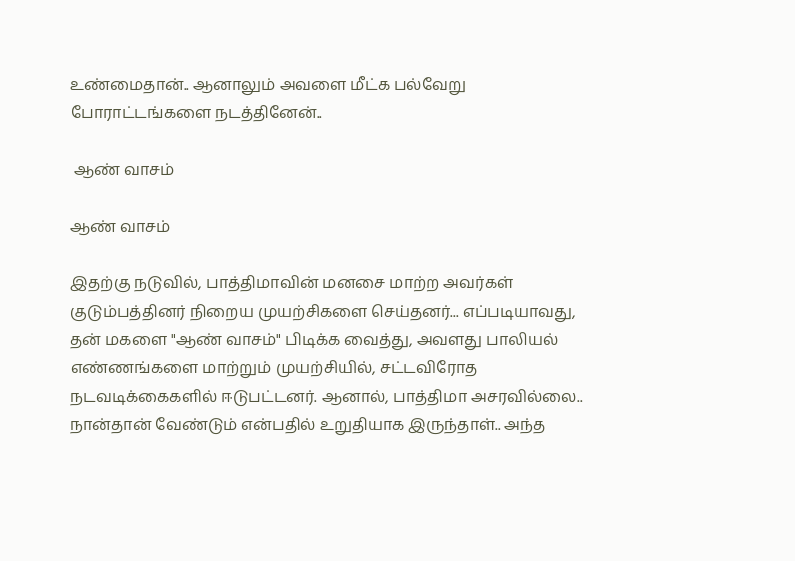உண்மைதான்.. ஆனாலும் அவளை மீட்க பல்வேறு போராட்டங்களை நடத்தினேன்..

 ஆண் வாசம்

ஆண் வாசம்

இதற்கு நடுவில், பாத்திமாவின் மனசை மாற்ற அவர்கள் குடும்பத்தினர் நிறைய முயற்சிகளை செய்தனர்... எப்படியாவது, தன் மகளை "ஆண் வாசம்" பிடிக்க வைத்து, அவளது பாலியல் எண்ணங்களை மாற்றும் முயற்சியில், சட்டவிரோத நடவடிக்கைகளில் ஈடுபட்டனர். ஆனால், பாத்திமா அசரவில்லை.. நான்தான் வேண்டும் என்பதில் உறுதியாக இருந்தாள்.. அந்த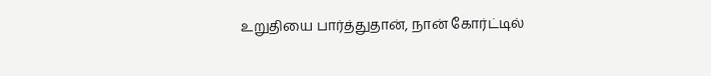உறுதியை பார்த்துதான், நான் கோர்ட்டில்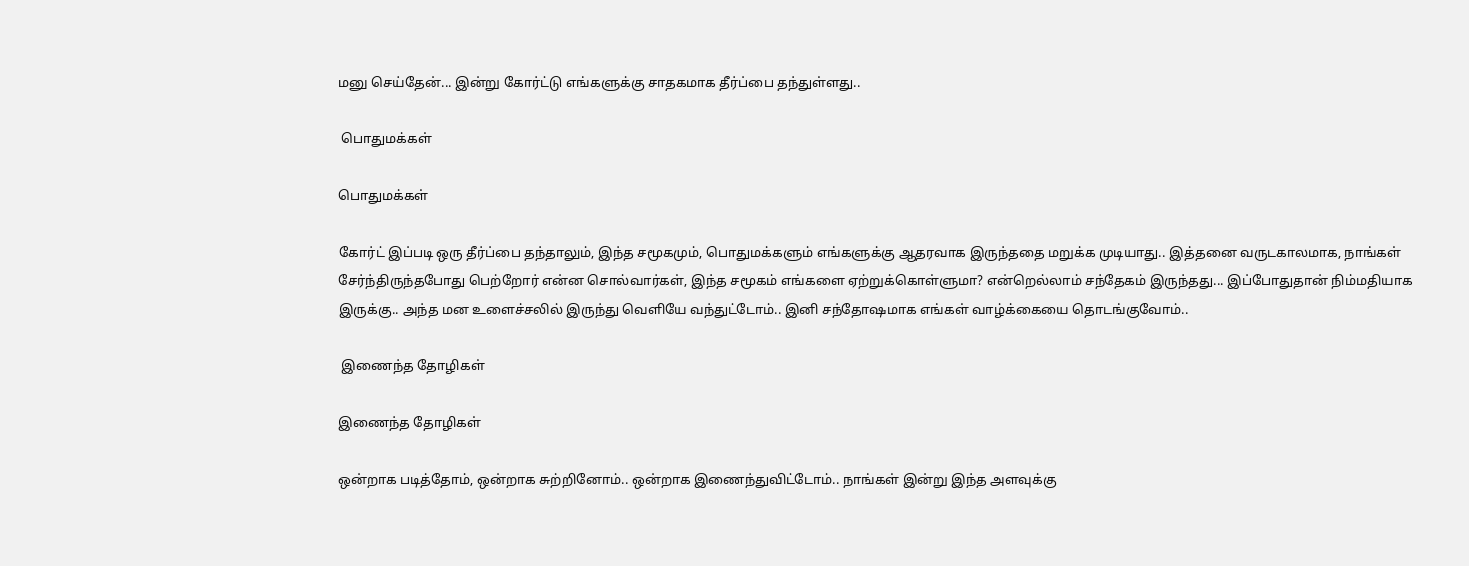மனு செய்தேன்... இன்று கோர்ட்டு எங்களுக்கு சாதகமாக தீர்ப்பை தந்துள்ளது..

 பொதுமக்கள்

பொதுமக்கள்

கோர்ட் இப்படி ஒரு தீர்ப்பை தந்தாலும், இந்த சமூகமும், பொதுமக்களும் எங்களுக்கு ஆதரவாக இருந்ததை மறுக்க முடியாது.. இத்தனை வருடகாலமாக, நாங்கள் சேர்ந்திருந்தபோது பெற்றோர் என்ன சொல்வார்கள், இந்த சமூகம் எங்களை ஏற்றுக்கொள்ளுமா? என்றெல்லாம் சந்தேகம் இருந்தது... இப்போதுதான் நிம்மதியாக இருக்கு.. அந்த மன உளைச்சலில் இருந்து வெளியே வந்துட்டோம்.. இனி சந்தோஷமாக எங்கள் வாழ்க்கையை தொடங்குவோம்..

 இணைந்த தோழிகள்

இணைந்த தோழிகள்

ஒன்றாக படித்தோம், ஒன்றாக சுற்றினோம்.. ஒன்றாக இணைந்துவிட்டோம்.. நாங்கள் இன்று இந்த அளவுக்கு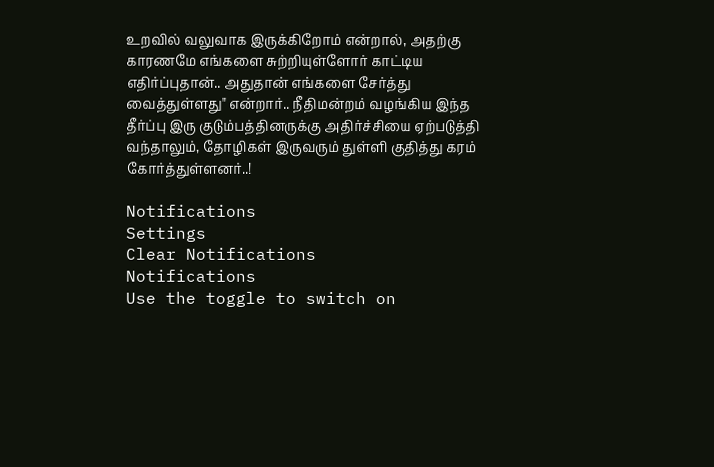உறவில் வலுவாக இருக்கிறோம் என்றால், அதற்கு காரணமே எங்களை சுற்றியுள்ளோர் காட்டிய எதிர்ப்புதான்.. அதுதான் எங்களை சேர்த்து வைத்துள்ளது" என்றார்.. நீதிமன்றம் வழங்கிய இந்த தீர்ப்பு இரு குடும்பத்தினருக்கு அதிர்ச்சியை ஏற்படுத்தி வந்தாலும், தோழிகள் இருவரும் துள்ளி குதித்து கரம் கோர்த்துள்ளனர்..!

Notifications
Settings
Clear Notifications
Notifications
Use the toggle to switch on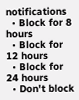notifications
  • Block for 8 hours
  • Block for 12 hours
  • Block for 24 hours
  • Don't block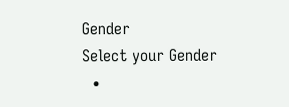Gender
Select your Gender
  •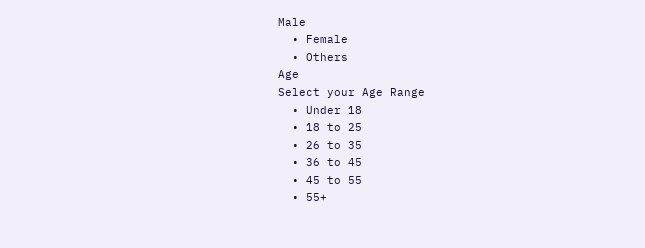Male
  • Female
  • Others
Age
Select your Age Range
  • Under 18
  • 18 to 25
  • 26 to 35
  • 36 to 45
  • 45 to 55
  • 55+